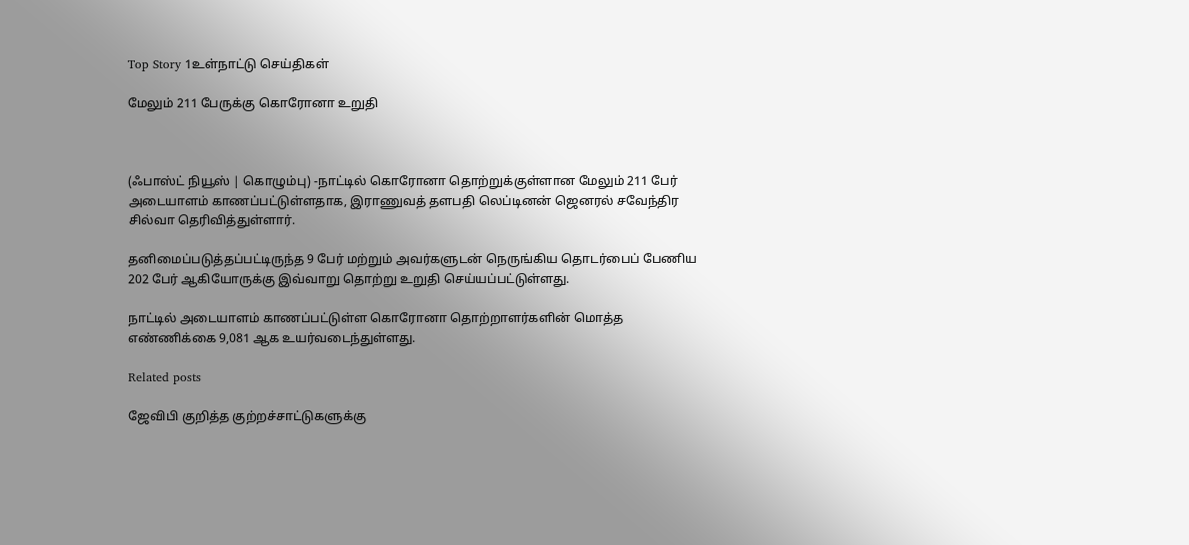Top Story 1உள்நாட்டு செய்திகள்

மேலும் 211 பேருக்கு கொரோனா உறுதி



(ஃபாஸ்ட் நியூஸ் | கொழும்பு) -நாட்டில் கொரோனா தொற்றுக்குள்ளான மேலும் 211 பேர் அடையாளம் காணப்பட்டுள்ளதாக, இராணுவத் தளபதி லெப்டினன் ஜெனரல் சவேந்திர சில்வா தெரிவித்துள்ளார்.

தனிமைப்படுத்தப்பட்டிருந்த 9 பேர் மற்றும் அவர்களுடன் நெருங்கிய தொடர்பைப் பேணிய 202 பேர் ஆகியோருக்கு இவ்வாறு தொற்று உறுதி செய்யப்பட்டுள்ளது.

நாட்டில் அடையாளம் காணப்பட்டுள்ள கொரோனா தொற்றாளர்களின் மொத்த எண்ணிக்கை 9,081 ஆக உயர்வடைந்துள்ளது.

Related posts

ஜேவிபி குறித்த குற்றச்சாட்டுகளுக்கு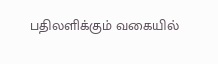பதிலளிக்கும் வகையில்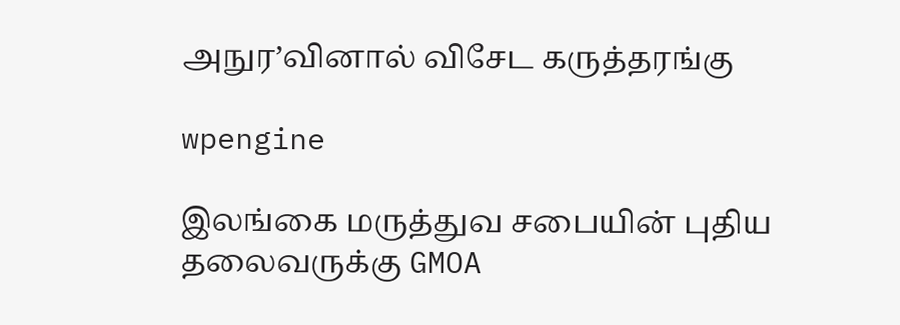அநுர’வினால் விசேட கருத்தரங்கு

wpengine

இலங்கை மருத்துவ சபையின் புதிய தலைவருக்கு GMOA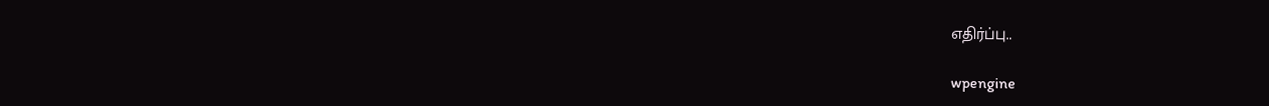எதிர்ப்பு..

wpengine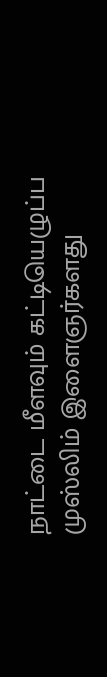நாட்டை மீளவும் கட்டியெழுப்ப முஸ்லிம் இளைஞர்களது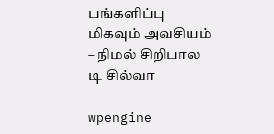பங்களிப்பு மிகவும் அவசியம் – நிமல் சிறிபால டி சில்வா

wpengine